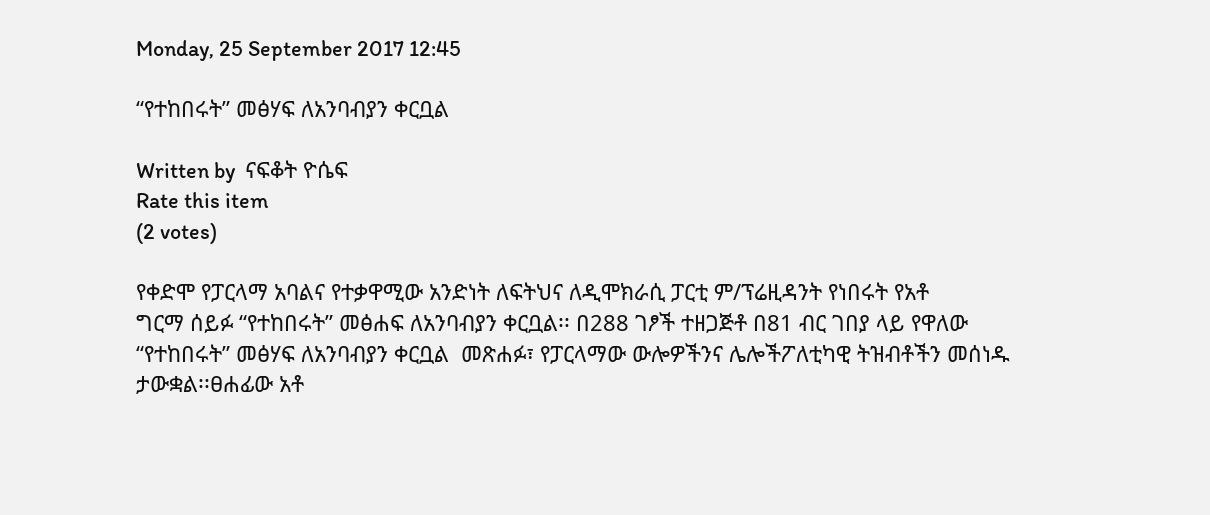Monday, 25 September 2017 12:45

“የተከበሩት” መፅሃፍ ለአንባብያን ቀርቧል

Written by  ናፍቆት ዮሴፍ
Rate this item
(2 votes)

የቀድሞ የፓርላማ አባልና የተቃዋሚው አንድነት ለፍትህና ለዲሞክራሲ ፓርቲ ም/ፕሬዚዳንት የነበሩት የአቶ
ግርማ ሰይፉ “የተከበሩት” መፅሐፍ ለአንባብያን ቀርቧል፡፡ በ288 ገፆች ተዘጋጅቶ በ81 ብር ገበያ ላይ የዋለው
“የተከበሩት” መፅሃፍ ለአንባብያን ቀርቧል  መጽሐፉ፣ የፓርላማው ውሎዎችንና ሌሎችፖለቲካዊ ትዝብቶችን መሰነዱ ታውቋል፡፡ፀሐፊው አቶ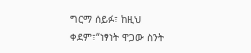ግርማ ሰይፉ፣ ከዚህ ቀደም፣“ነፃነት ዋጋው ስንት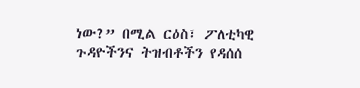ነው?” በሚል ርዕስ፣ ፖለቲካዊ  ጉዳዮችንና ትዝብቶችን የዳሰሰ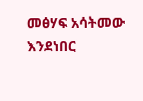መፅሃፍ አሳትመው እንደነበር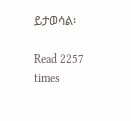ይታወሳል፡

Read 2257 times